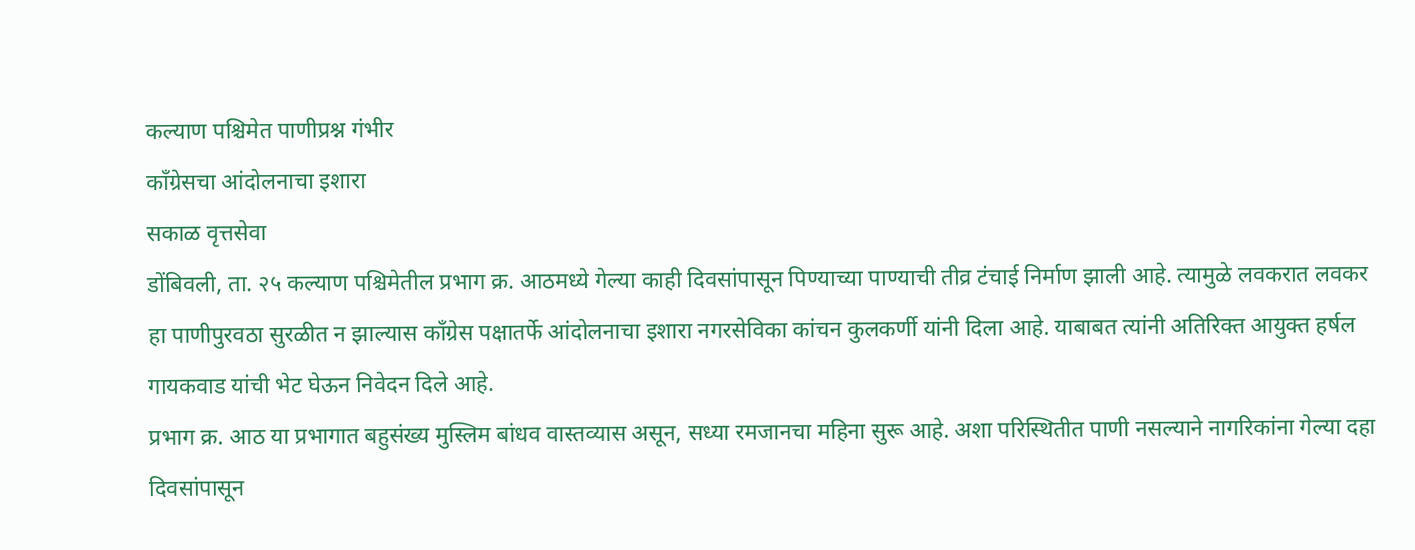कल्याण पश्चिमेत पाणीप्रश्न गंभीर
काँग्रेसचा आंदोलनाचा इशारा
सकाळ वृत्तसेवा
डोंबिवली, ता. २५ कल्याण पश्चिमेतील प्रभाग क्र. आठमध्ये गेल्या काही दिवसांपासून पिण्याच्या पाण्याची तीव्र टंचाई निर्माण झाली आहे. त्यामुळे लवकरात लवकर हा पाणीपुरवठा सुरळीत न झाल्यास काँग्रेस पक्षातर्फे आंदोलनाचा इशारा नगरसेविका कांचन कुलकर्णी यांनी दिला आहे. याबाबत त्यांनी अतिरिक्त आयुक्त हर्षल गायकवाड यांची भेट घेऊन निवेदन दिले आहे.
प्रभाग क्र. आठ या प्रभागात बहुसंख्य मुस्लिम बांधव वास्तव्यास असून, सध्या रमजानचा महिना सुरू आहे. अशा परिस्थितीत पाणी नसल्याने नागरिकांना गेल्या दहा दिवसांपासून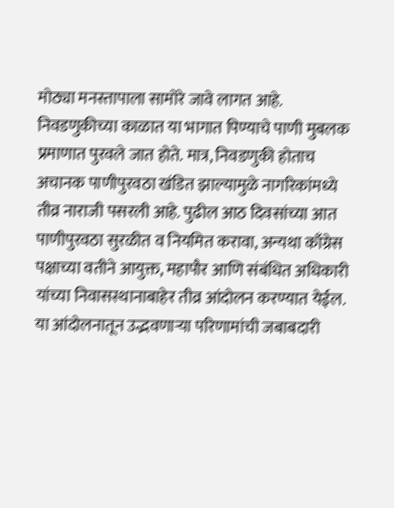मोठ्या मनस्तापाला सामोरे जावे लागत आहे. निवडणुकीच्या काळात या भागात पिण्याचे पाणी मुबलक प्रमाणात पुरवले जात होते. मात्र, निवडणुकी होताच अचानक पाणीपुरवठा खंडित झाल्यामुळे नागरिकांमध्ये तीव्र नाराजी पसरली आहे. पुढील आठ दिवसांच्या आत पाणीपुरवठा सुरळीत व नियमित करावा, अन्यथा काँग्रेस पक्षाच्या वतीने आयुक्त, महापौर आणि संबंधित अधिकारी यांच्या निवासस्थानाबाहेर तीव्र आंदोलन करण्यात येईल. या आंदोलनातून उद्भवणाऱ्या परिणामांची जबाबदारी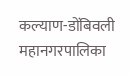कल्याण-डोंबिवली महानगरपालिका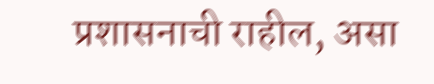प्रशासनाची राहील, असा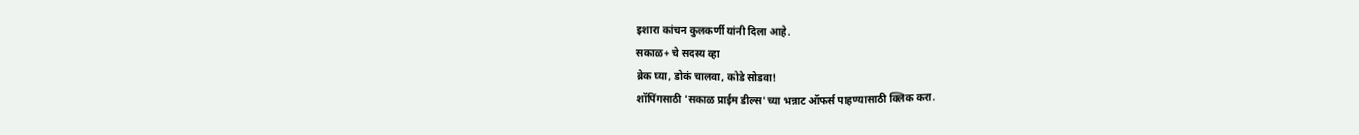इशारा कांचन कुलकर्णी यांनी दिला आहे.
सकाळ+ चे सदस्य व्हा
ब्रेक घ्या, डोकं चालवा, कोडे सोडवा!
शॉपिंगसाठी 'सकाळ प्राईम डील्स'च्या भन्नाट ऑफर्स पाहण्यासाठी क्लिक करा.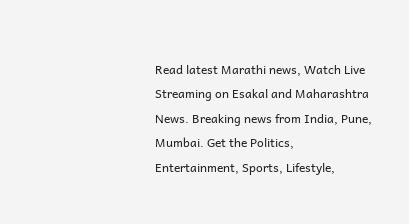Read latest Marathi news, Watch Live Streaming on Esakal and Maharashtra News. Breaking news from India, Pune, Mumbai. Get the Politics, Entertainment, Sports, Lifestyle,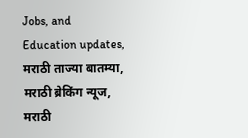Jobs, and Education updates, मराठी ताज्या बातम्या, मराठी ब्रेकिंग न्यूज, मराठी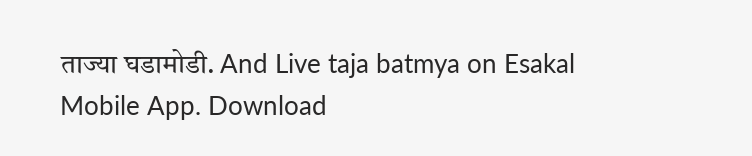ताज्या घडामोडी. And Live taja batmya on Esakal Mobile App. Download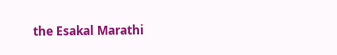the Esakal Marathi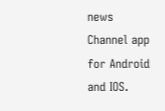news Channel app for Android and IOS.